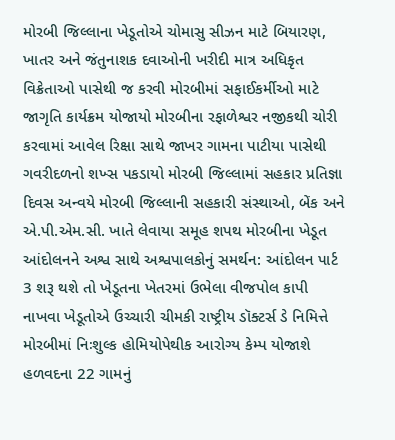મોરબી જિલ્લાના ખેડૂતોએ ચોમાસુ સીઝન માટે બિયારણ, ખાતર અને જંતુનાશક દવાઓની ખરીદી માત્ર અધિકૃત વિક્રેતાઓ પાસેથી જ કરવી મોરબીમાં સફાઈકર્મીઓ માટે જાગૃતિ કાર્યક્રમ યોજાયો મોરબીના રફાળેશ્વર નજીકથી ચોરી કરવામાં આવેલ રિક્ષા સાથે જાખર ગામના પાટીયા પાસેથી ગવરીદળનો શખ્સ પકડાયો મોરબી જિલ્લામાં સહકાર પ્રતિજ્ઞા દિવસ અન્વયે મોરબી જિલ્લાની સહકારી સંસ્થાઓ, બેંક અને એ.પી.એમ.સી. ખાતે લેવાયા સમૂહ શપથ મોરબીના ખેડૂત આંદોલનને અશ્વ સાથે અશ્વપાલકોનું સમર્થન: આંદોલન પાર્ટ 3 શરૂ થશે તો ખેડૂતના ખેતરમાં ઉભેલા વીજપોલ કાપી નાખવા ખેડૂતોએ ઉચ્ચારી ચીમકી રાષ્ટ્રીય ડૉક્ટર્સ ડે નિમિત્તે મોરબીમાં નિઃશુલ્ક હોમિયોપેથીક આરોગ્ય કેમ્પ યોજાશે હળવદના 22 ગામનું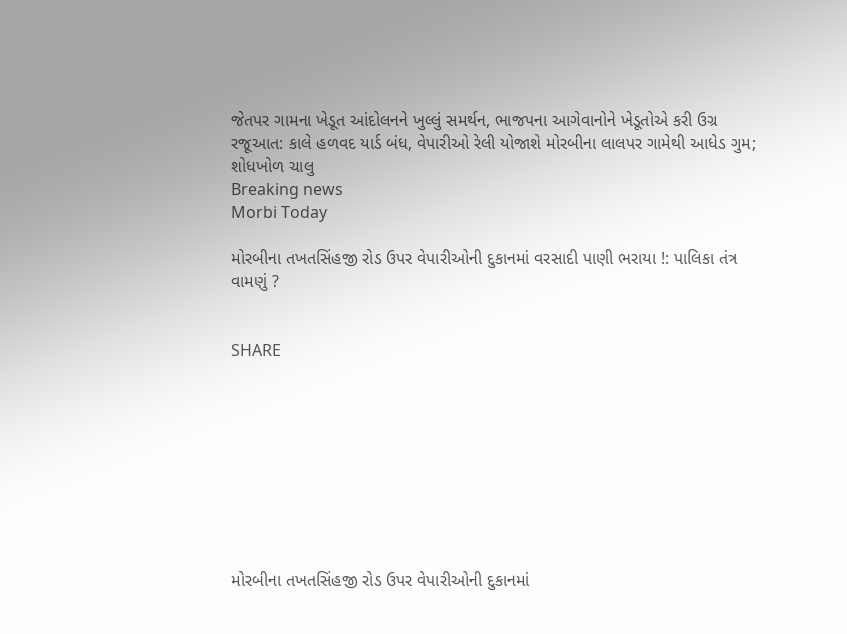જેતપર ગામના ખેડૂત આંદોલનને ખુલ્લું સમર્થન, ભાજપના આગેવાનોને ખેડૂતોએ કરી ઉગ્ર રજૂઆત: કાલે હળવદ યાર્ડ બંધ, વેપારીઓ રેલી યોજાશે મોરબીના લાલપર ગામેથી આધેડ ગુમ; શોધખોળ ચાલુ
Breaking news
Morbi Today

મોરબીના તખતસિંહજી રોડ ઉપર વેપારીઓની દુકાનમાં વરસાદી પાણી ભરાયા !: પાલિકા તંત્ર વામણું ?


SHARE









મોરબીના તખતસિંહજી રોડ ઉપર વેપારીઓની દુકાનમાં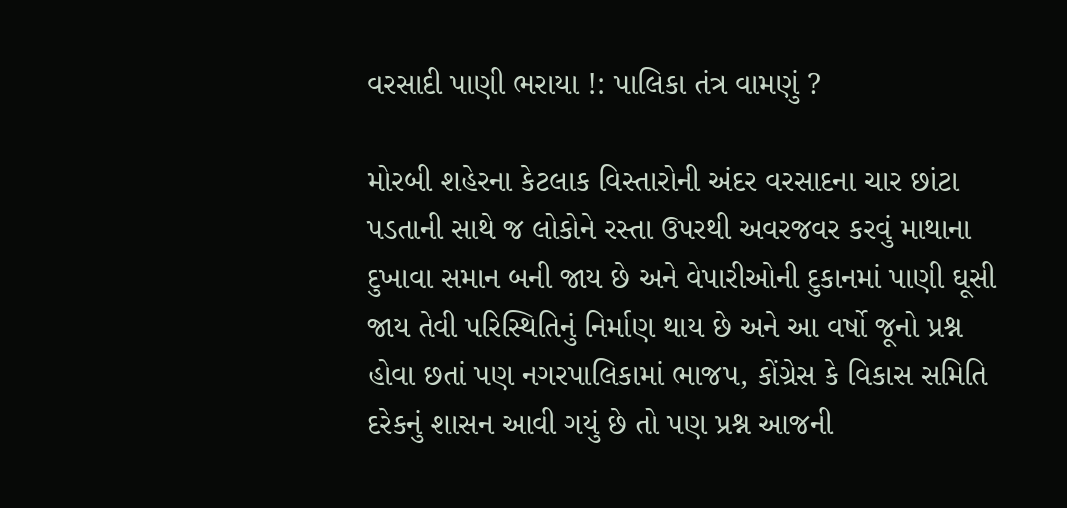વરસાદી પાણી ભરાયા !: પાલિકા તંત્ર વામણું ?

મોરબી શહેરના કેટલાક વિસ્તારોની અંદર વરસાદના ચાર છાંટા પડતાની સાથે જ લોકોને રસ્તા ઉપરથી અવરજવર કરવું માથાના દુખાવા સમાન બની જાય છે અને વેપારીઓની દુકાનમાં પાણી ઘૂસી જાય તેવી પરિસ્થિતિનું નિર્માણ થાય છે અને આ વર્ષો જૂનો પ્રશ્ન હોવા છતાં પણ નગરપાલિકામાં ભાજપ, કોંગ્રેસ કે વિકાસ સમિતિ દરેકનું શાસન આવી ગયું છે તો પણ પ્રશ્ન આજની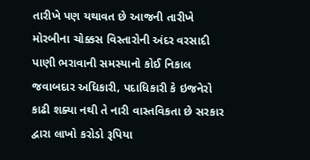તારીખે પણ યથાવત છે આજની તારીખે મોરબીના ચોક્કસ વિસ્તારોની અંદર વરસાદી પાણી ભરાવાની સમસ્યાનો કોઈ નિકાલ જવાબદાર અધિકારી, પદાધિકારી કે ઇજનેરો કાઢી શક્યા નથી તે નારી વાસ્તવિકતા છે સરકાર દ્વારા લાખો કરોડો રૂપિયા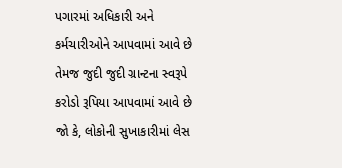પગારમાં અધિકારી અને કર્મચારીઓને આપવામાં આવે છે તેમજ જુદી જુદી ગ્રાન્ટના સ્વરૂપે કરોડો રૂપિયા આપવામાં આવે છે જો કે, લોકોની સુખાકારીમાં લેસ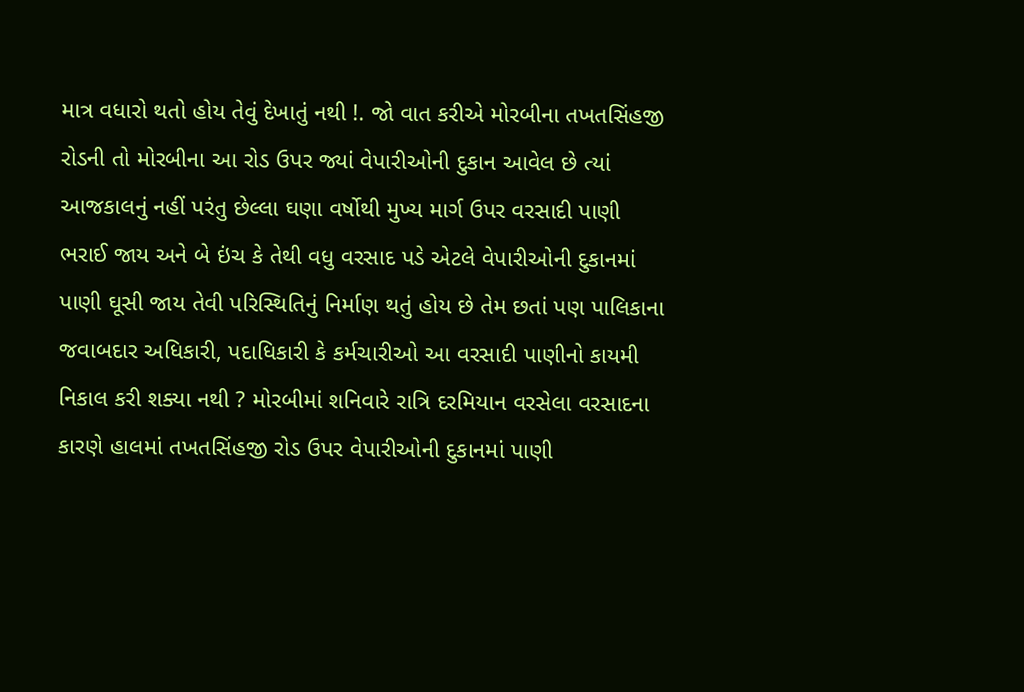માત્ર વધારો થતો હોય તેવું દેખાતું નથી !. જો વાત કરીએ મોરબીના તખતસિંહજી રોડની તો મોરબીના આ રોડ ઉપર જ્યાં વેપારીઓની દુકાન આવેલ છે ત્યાં આજકાલનું નહીં પરંતુ છેલ્લા ઘણા વર્ષોથી મુખ્ય માર્ગ ઉપર વરસાદી પાણી ભરાઈ જાય અને બે ઇંચ કે તેથી વધુ વરસાદ પડે એટલે વેપારીઓની દુકાનમાં પાણી ઘૂસી જાય તેવી પરિસ્થિતિનું નિર્માણ થતું હોય છે તેમ છતાં પણ પાલિકાના જવાબદાર અધિકારી, પદાધિકારી કે કર્મચારીઓ આ વરસાદી પાણીનો કાયમી નિકાલ કરી શક્યા નથી ? મોરબીમાં શનિવારે રાત્રિ દરમિયાન વરસેલા વરસાદના કારણે હાલમાં તખતસિંહજી રોડ ઉપર વેપારીઓની દુકાનમાં પાણી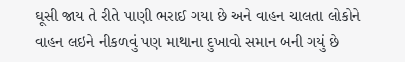ઘૂસી જાય તે રીતે પાણી ભરાઈ ગયા છે અને વાહન ચાલતા લોકોને વાહન લઇને નીકળવું પણ માથાના દુખાવો સમાન બની ગયું છે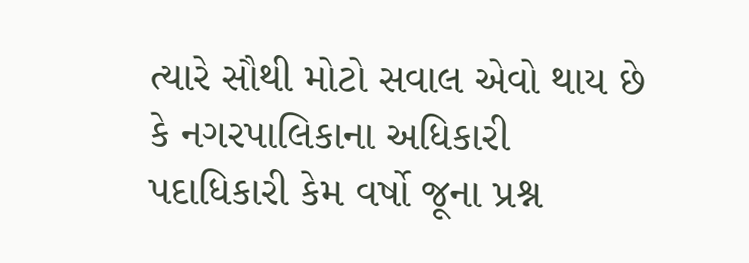ત્યારે સૌથી મોટો સવાલ એવો થાય છે કે નગરપાલિકાના અધિકારી પદાધિકારી કેમ વર્ષો જૂના પ્રશ્ન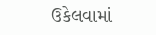ઉકેલવામાં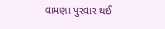વામણા પુરવાર થઈ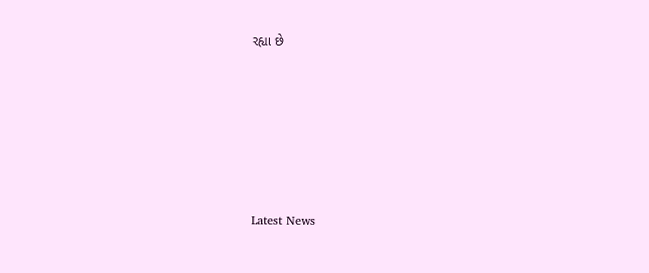રહ્યા છે






Latest News